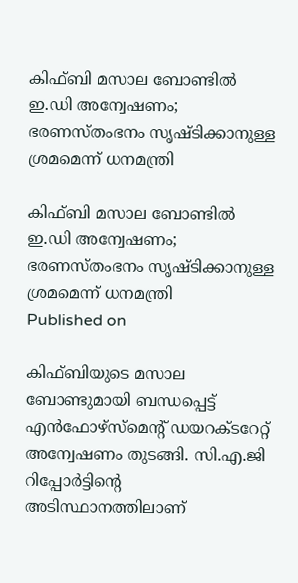കിഫ്ബി മസാല ബോണ്ടില്‍ ഇ.ഡി അന്വേഷണം; ഭരണസ്തംഭനം സൃഷ്ടിക്കാനുള്ള ശ്രമമെന്ന് ധനമന്ത്രി

കിഫ്ബി മസാല ബോണ്ടില്‍ ഇ.ഡി അന്വേഷണം; ഭരണസ്തംഭനം സൃഷ്ടിക്കാനുള്ള ശ്രമമെന്ന് ധനമന്ത്രി
Published on

കിഫ്ബിയുടെ മസാല ബോണ്ടുമായി ബന്ധപ്പെട്ട് എന്‍ഫോഴ്‌സ്‌മെന്റ് ഡയറക്ടറേറ്റ് അന്വേഷണം തുടങ്ങി. സി.എ.ജി റിപ്പോര്‍ട്ടിന്റെ അടിസ്ഥാനത്തിലാണ്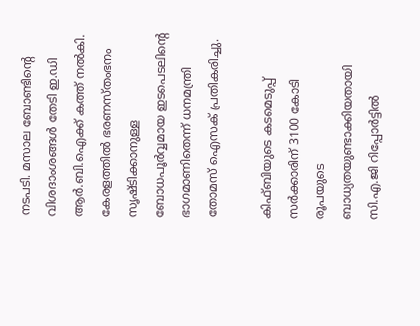നടപടി. മസാല ബോണ്ടിന്റെ വിശദാംശങ്ങള്‍ തേടി ഇ.ഡി ആര്‍.ബി.ഐക്ക് കത്ത് നല്‍കി. കേരളത്തില്‍ ഭരണസ്തംഭനം സൃഷ്ടിക്കാനുള്ള ബോധപൂര്‍വ്വമായ ഇടപെടലിന്റെ ഭാഗമാണിതെന്ന് ധനമന്ത്രി തോമസ് ഐസക് പ്രതികരിച്ചു.

കിഫ്ബിയുടെ കടമെടുപ്പ് സര്‍ക്കാരിന് 3100 കോടി രൂപയുടെ ബാധ്യതയുണ്ടാക്കിയതായി സി.എ.ജി റിപ്പോര്‍ട്ടില്‍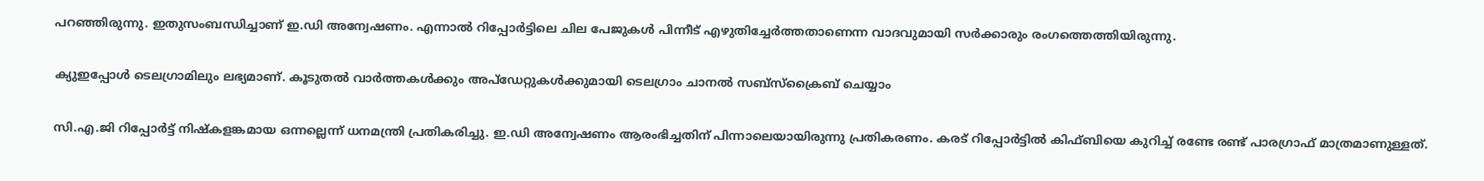പറഞ്ഞിരുന്നു. ഇതുസംബന്ധിച്ചാണ് ഇ.ഡി അന്വേഷണം. എന്നാല്‍ റിപ്പോര്‍ട്ടിലെ ചില പേജുകള്‍ പിന്നീട് എഴുതിച്ചേര്‍ത്തതാണെന്ന വാദവുമായി സര്‍ക്കാരും രംഗത്തെത്തിയിരുന്നു.

ക്യുഇപ്പോള്‍ ടെലഗ്രാമിലും ലഭ്യമാണ്. കൂടുതല്‍ വാര്‍ത്തകള്‍ക്കും അപ്‌ഡേറ്റുകള്‍ക്കുമായി ടെലഗ്രാം ചാനല്‍ സബ്‌സ്‌ക്രൈബ് ചെയ്യാം

സി.എ.ജി റിപ്പോര്‍ട്ട് നിഷ്‌കളങ്കമായ ഒന്നല്ലെന്ന് ധനമന്ത്രി പ്രതികരിച്ചു. ഇ.ഡി അന്വേഷണം ആരംഭിച്ചതിന് പിന്നാലെയായിരുന്നു പ്രതികരണം. കരട് റിപ്പോര്‍ട്ടില്‍ കിഫ്ബിയെ കുറിച്ച് രണ്ടേ രണ്ട് പാരഗ്രാഫ് മാത്രമാണുള്ളത്.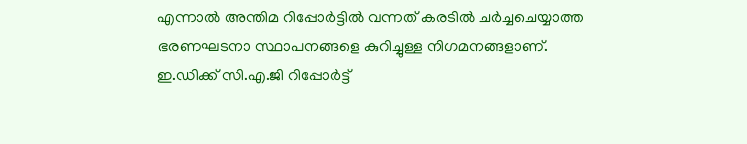എന്നാല്‍ അന്തിമ റിപ്പോര്‍ട്ടില്‍ വന്നത് കരടില്‍ ചര്‍ച്ചചെയ്യാത്ത ഭരണഘടനാ സ്ഥാപനങ്ങളെ കുറിച്ചുള്ള നിഗമനങ്ങളാണ്. ഇ.ഡിക്ക് സി.എ.ജി റിപ്പോര്‍ട്ട്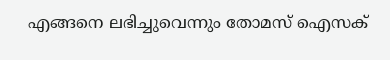എങ്ങനെ ലഭിച്ചുവെന്നും തോമസ് ഐസക്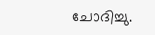ചോദിച്ചു.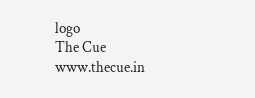logo
The Cue
www.thecue.in